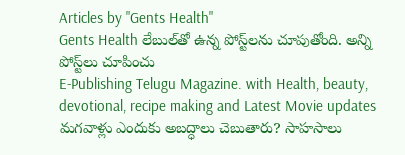Articles by "Gents Health"
Gents Health లేబుల్‌తో ఉన్న పోస్ట్‌లను చూపుతోంది. అన్ని పోస్ట్‌లు చూపించు
E-Publishing Telugu Magazine. with Health, beauty, devotional, recipe making and Latest Movie updates
మగవాళ్లు ఎందుకు అబద్ధాలు చెబుతారు? సాహసాలు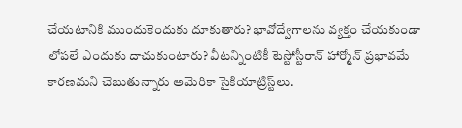చేయటానికి ముందుకెందుకు దూకుతారు? భావోద్వేగాలను వ్యక్తం చేయకుండా లోపలే ఎందుకు దాచుకుంటారు? వీటన్నింటికీ టెస్టోస్టీరాన్‌ హార్మోన్‌ ప్రభావమే కారణమని చెబుతున్నారు అమెరికా సైకియాట్రిస్ట్‌లు.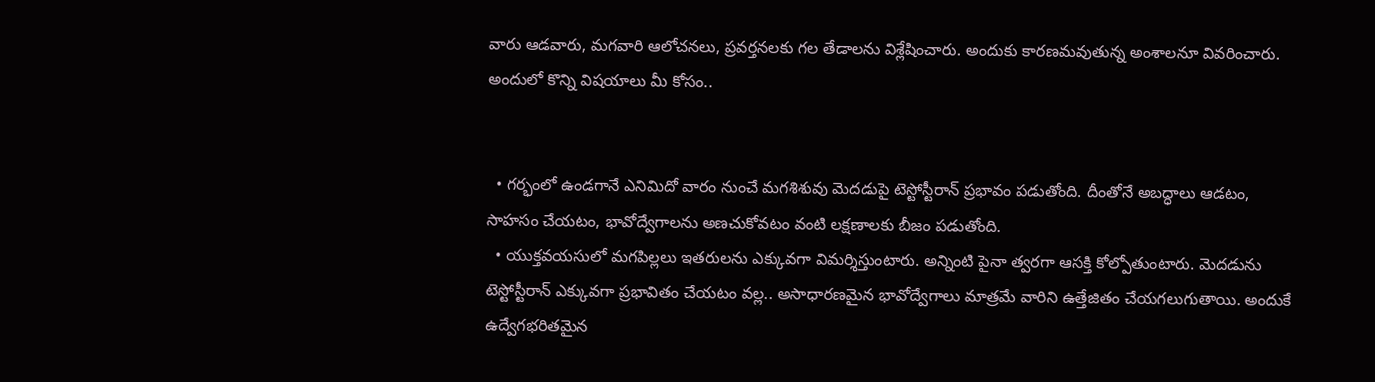వారు ఆడవారు, మగవారి ఆలోచనలు, ప్రవర్తనలకు గల తేడాలను విశ్లేషించారు. అందుకు కారణమవుతున్న అంశాలనూ వివరించారు.  అందులో కొన్ని విషయాలు మీ కోసం..


  • గర్భంలో ఉండగానే ఎనిమిదో వారం నుంచే మగశిశువు మెదడుపై టెస్టోస్టీరాన్‌ ప్రభావం పడుతోంది. దీంతోనే అబద్ధాలు ఆడటం, సాహసం చేయటం, భావోద్వేగాలను అణచుకోవటం వంటి లక్షణాలకు బీజం పడుతోంది.
  • యుక్తవయసులో మగపిల్లలు ఇతరులను ఎక్కువగా విమర్శిస్తుంటారు. అన్నింటి పైనా త్వరగా ఆసక్తి కోల్పోతుంటారు. మెదడును టెస్టోస్టీరాన్‌ ఎక్కువగా ప్రభావితం చేయటం వల్ల.. అసాధారణమైన భావోద్వేగాలు మాత్రమే వారిని ఉత్తేజితం చేయగలుగుతాయి. అందుకే ఉద్వేగభరితమైన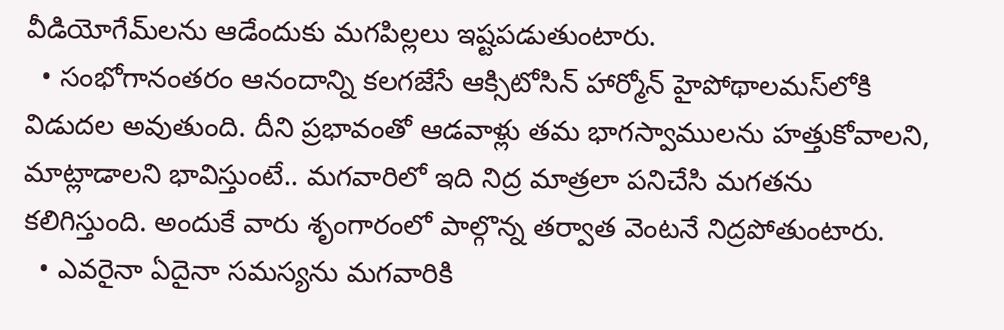వీడియోగేమ్‌లను ఆడేందుకు మగపిల్లలు ఇష్టపడుతుంటారు.
  • సంభోగానంతరం ఆనందాన్ని కలగజేసే ఆక్సిటోసిన్‌ హార్మోన్‌ హైపోథాలమస్‌లోకి విడుదల అవుతుంది. దీని ప్రభావంతో ఆడవాళ్లు తమ భాగస్వాములను హత్తుకోవాలని, మాట్లాడాలని భావిస్తుంటే.. మగవారిలో ఇది నిద్ర మాత్రలా పనిచేసి మగతను కలిగిస్తుంది. అందుకే వారు శృంగారంలో పాల్గొన్న తర్వాత వెంటనే నిద్రపోతుంటారు.
  • ఎవరైనా ఏదైనా సమస్యను మగవారికి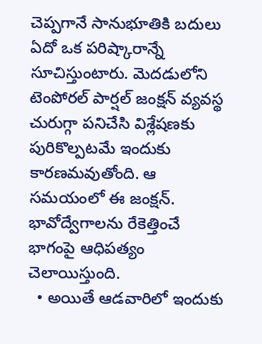చెప్పగానే సానుభూతికి బదులు ఏదో ఒక పరిష్కారాన్నే సూచిస్తుంటారు. మెదడులోని టెంపోరల్‌ పార్షల్‌ జంక్షన్‌ వ్యవస్థ చురుగ్గా పనిచేసి విశ్లేషణకు పురికొల్పటమే ఇందుకు కారణమవుతోంది. ఆ సమయంలో ఈ జంక్షన్‌. భావోద్వేగాలను రేకెత్తించే భాగంపై ఆధిపత్యం చెలాయిస్తుంది.
  • అయితే ఆడవారిలో ఇందుకు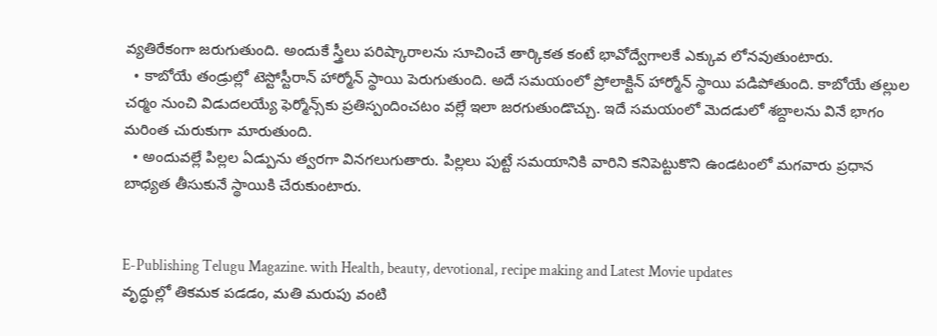వ్యతిరేకంగా జరుగుతుంది. అందుకే స్త్రీలు పరిష్కారాలను సూచించే తార్కికత కంటే భావోద్వేగాలకే ఎక్కువ లోనవుతుంటారు.
  • కాబోయే తండ్రుల్లో టెస్టోస్టీరాన్‌ హార్మోన్‌ స్థాయి పెరుగుతుంది. అదే సమయంలో ప్రోలాక్టిన్‌ హార్మోన్‌ స్థాయి పడిపోతుంది. కాబోయే తల్లుల చర్మం నుంచి విడుదలయ్యే ఫెర్మోన్స్‌కు ప్రతిస్పందించటం వల్లే ఇలా జరగుతుండొచ్చు. ఇదే సమయంలో మెదడులో శబ్దాలను వినే భాగం మరింత చురుకుగా మారుతుంది.
  • అందువల్లే పిల్లల ఏడ్పును త్వరగా వినగలుగుతారు. పిల్లలు పుట్టే సమయానికి వారిని కనిపెట్టుకొని ఉండటంలో మగవారు ప్రధాన బాధ్యత తీసుకునే స్థాయికి చేరుకుంటారు.


E-Publishing Telugu Magazine. with Health, beauty, devotional, recipe making and Latest Movie updates
వృద్ధుల్లో తికమక పడడం, మతి మరుపు వంటి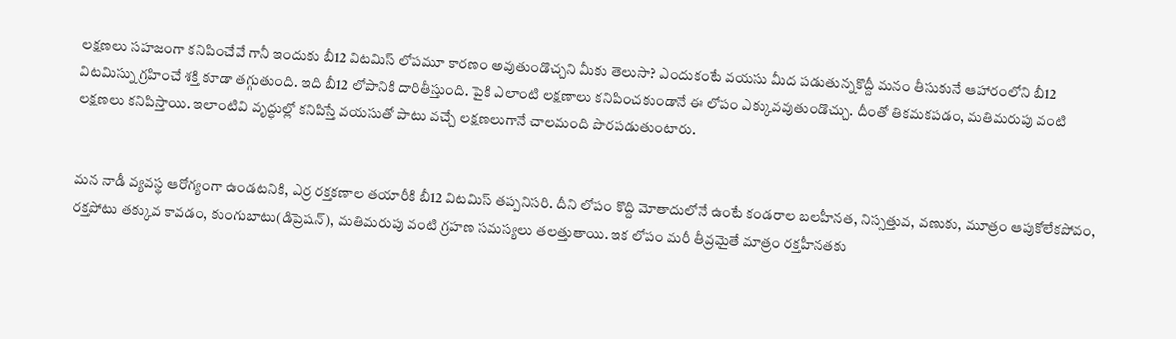లక్షణలు సహజంగా కనిపించేవే గానీ ఇందుకు బీ12 విటమిస్ లోపమూ కారణం అవుతుండొచ్చని మీకు తెలుసా? ఎందుకంటే వయసు మీద పడుతున్నకొద్దీ మనం తీసుకునే ఆహారంలోని బీ12 విటమిస్ను గ్రహించే శక్తి కూడా తగ్గుతుంది. ఇది బీ12 లోపానికి దారితీస్తుంది. పైకి ఎలాంటి లక్షణాలు కనిపించకుండానే ఈ లోపం ఎక్కువవుతుండొచ్చు. దీంతో తికమకపడం, మతిమరుపు వంటి లక్షణలు కనిపిస్తాయి. ఇలాంటివి వృద్ధుల్లో కనిపిస్తే వయసుతో పాటు వచ్చే లక్షణలుగానే చాలమంది పొరపడుతుంటారు.


మన నాడీ వ్యవస్థ ఆరోగ్యంగా ఉండటనికి, ఎర్ర రక్తకణాల తయారీకి బీ12 విటమిస్ తప్పనిసరి. దీని లోపం కొద్ది మోతాదులోనే ఉంటే కండరాల బలహీనత, నిస్సత్తువ, వణుకు, మూత్రం ఆపుకోలేకపోవం, రక్తపోటు తక్కువ కావడం, కుంగుబాటు(డిప్రెషన్), మతిమరుపు వంటి గ్రహణ సమస్యలు తలత్తుతాయి. ఇక లోపం మరీ తీవ్రమైతే మాత్రం రక్తహీనతకు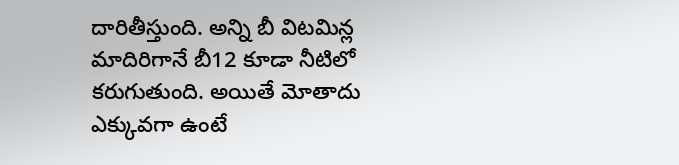దారితీస్తుంది. అన్ని బీ విటమిన్ల మాదిరిగానే బీ12 కూడా నీటిలో కరుగుతుంది. అయితే మోతాదు ఎక్కువగా ఉంటే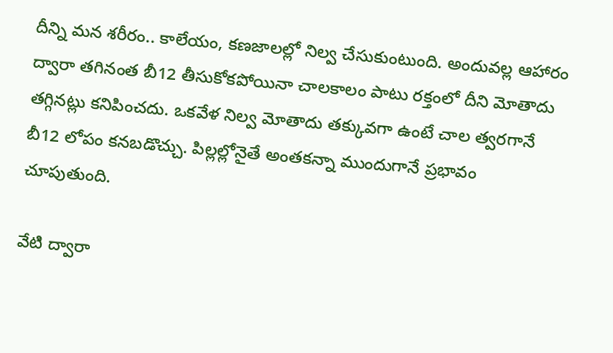దీన్ని మన శరీరం.. కాలేయం, కణజాలల్లో నిల్వ చేసుకుంటుంది. అందువల్ల ఆహారం ద్వారా తగినంత బీ12 తీసుకోకపోయినా చాలకాలం పాటు రక్తంలో దీని మోతాదు తగ్గినట్లు కనిపించదు. ఒకవేళ నిల్వ మోతాదు తక్కువగా ఉంటే చాల త్వరగానే బీ12 లోపం కనబడొచ్చు. పిల్లల్లోనైతే అంతకన్నా ముందుగానే ప్రభావం చూపుతుంది.

వేటి ద్వారా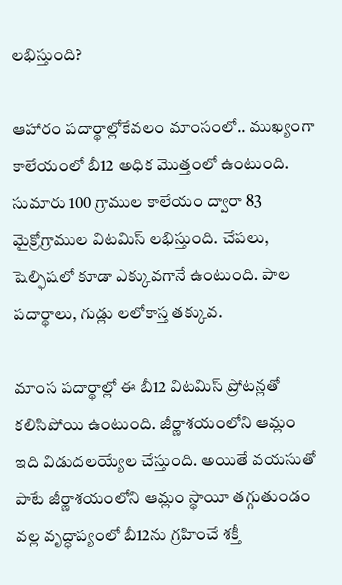లభిస్తుంది?

ఆహారం పదార్థాల్లోకేవలం మాంసంలో.. ముఖ్యంగా కాలేయంలో బీ12 అధిక మొత్తంలో ఉంటుంది. సుమారు 100 గ్రాముల కాలేయం ద్వారా 83 మైక్రోగ్రాముల విటమిస్ లభిస్తుంది. చేపలు, షెల్ఫిషలో కూడా ఎక్కువగానే ఉంటుంది. పాల పదార్థాలు, గుడ్లు లలోకాస్త తక్కువ.

మాంస పదార్థాల్లో ఈ బీ12 విటమిస్ ప్రోటన్లతో కలిసిపోయి ఉంటుంది. జీర్ణాశయంలోని ఆమ్లం ఇది విడుదలయ్యేల చేస్తుంది. అయితే వయసుతో పాటే జీర్ణాశయంలోని ఆమ్లం స్థాయీ తగ్గుతుండం వల్ల వృద్ధాప్యంలో బీ12ను గ్రహించే శక్తీ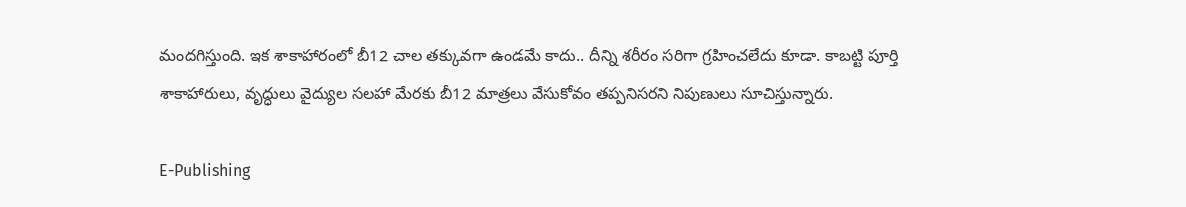మందగిస్తుంది. ఇక శాకాహారంలో బీ12 చాల తక్కువగా ఉండమే కాదు.. దీన్ని శరీరం సరిగా గ్రహించలేదు కూడా. కాబట్టి పూర్తి శాకాహారులు, వృద్ధులు వైద్యుల సలహా మేరకు బీ12 మాత్రలు వేసుకోవం తప్పనిసరని నిపుణులు సూచిస్తున్నారు.

E-Publishing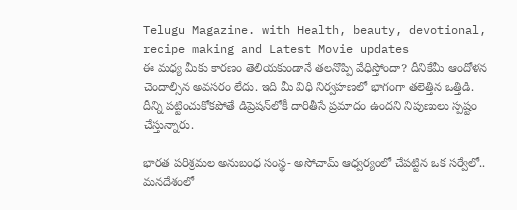Telugu Magazine. with Health, beauty, devotional, recipe making and Latest Movie updates
ఈ మధ్య మీకు కారణం తెలియకుండానే తలనొప్పి వేధిస్తోందా? దీనికేమీ ఆందోళన చెందాల్సిన అవసరం లేదు. ఇది మీ విధి నిర్వహణలో భాగంగా తలెత్తిన ఒత్తిడి. దీన్ని పట్టించుకోకపోతే డిప్రెషన్‌లోకీ దారితీసే ప్రమాదం ఉందని నిపుణులు స్పష్టం చేస్తున్నారు.

భారత పరిశ్రమల అనుబంధ సంస్థ- అసోచామ్‌ ఆధ్వర్యంలో చేపట్టిన ఒక సర్వేలో.. మనదేశంలో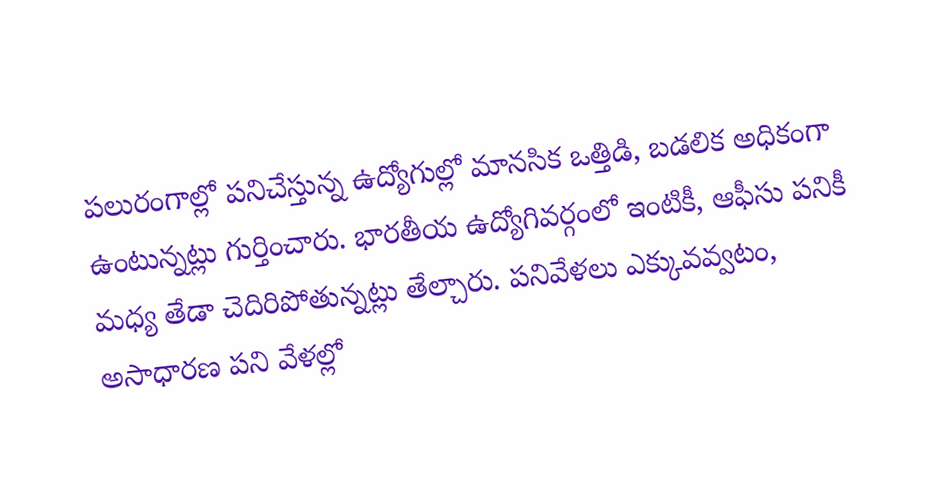పలురంగాల్లో పనిచేస్తున్న ఉద్యోగుల్లో మానసిక ఒత్తిడి, బడలిక అధికంగా ఉంటున్నట్లు గుర్తించారు. భారతీయ ఉద్యోగివర్గంలో ఇంటికీ, ఆఫీసు పనికీ మధ్య తేడా చెదిరిపోతున్నట్లు తేల్చారు. పనివేళలు ఎక్కువవ్వటం, అసాధారణ పని వేళల్లో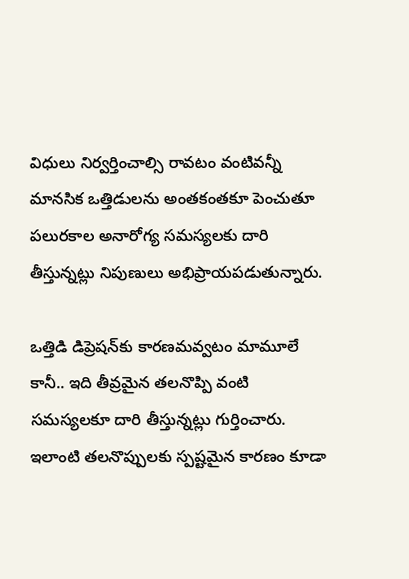విధులు నిర్వర్తించాల్సి రావటం వంటివన్నీ మానసిక ఒత్తిడులను అంతకంతకూ పెంచుతూ పలురకాల అనారోగ్య సమస్యలకు దారి తీస్తున్నట్లు నిపుణులు అభిప్రాయపడుతున్నారు.

ఒత్తిడి డిప్రెషన్‌కు కారణమవ్వటం మామూలే కానీ.. ఇది తీవ్రమైన తలనొప్పి వంటి సమస్యలకూ దారి తీస్తున్నట్లు గుర్తించారు. ఇలాంటి తలనొప్పులకు స్పష్టమైన కారణం కూడా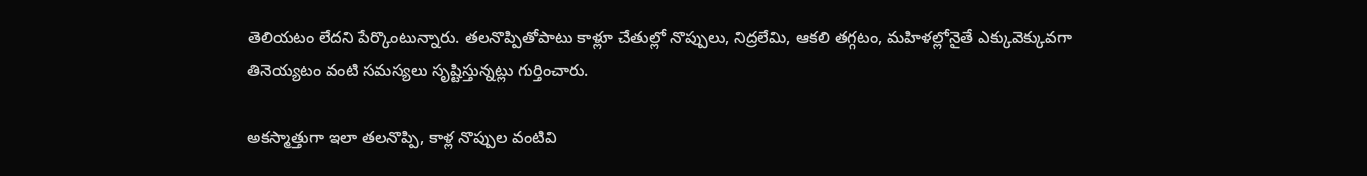తెలియటం లేదని పేర్కొంటున్నారు. తలనొప్పితోపాటు కాళ్లూ చేతుల్లో నొప్పులు, నిద్రలేమి, ఆకలి తగ్గటం, మహిళల్లోనైతే ఎక్కువెక్కువగా తినెయ్యటం వంటి సమస్యలు సృష్టిస్తున్నట్లు గుర్తించారు.

అకస్మాత్తుగా ఇలా తలనొప్పి, కాళ్ల నొప్పుల వంటివి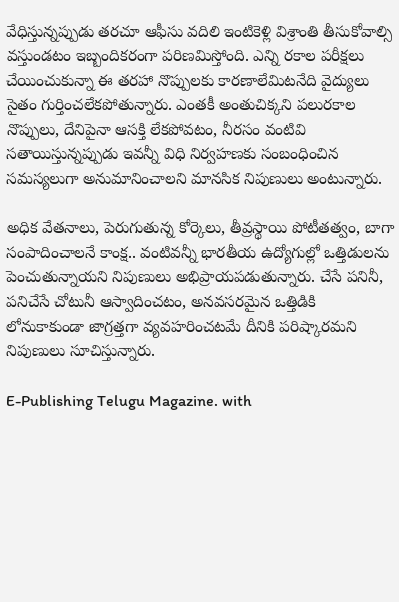వేధిస్తున్నప్పుడు తరచూ ఆఫీసు వదిలి ఇంటికెళ్లి విశ్రాంతి తీసుకోవాల్సి వస్తుండటం ఇబ్బందికరంగా పరిణమిస్తోంది. ఎన్ని రకాల పరీక్షలు చేయించుకున్నా ఈ తరహా నొప్పులకు కారణాలేమిటనేది వైద్యులు సైతం గుర్తించలేకపోతున్నారు. ఎంతకీ అంతుచిక్కని పలురకాల నొప్పులు, దేనిపైనా ఆసక్తి లేకపోవటం, నీరసం వంటివి సతాయిస్తున్నప్పుడు ఇవన్నీ విధి నిర్వహణకు సంబంధించిన సమస్యలుగా అనుమానించాలని మానసిక నిపుణులు అంటున్నారు.

అధిక వేతనాలు, పెరుగుతున్న కోర్కెలు, తీవ్రస్థాయి పోటీతత్వం, బాగా సంపాదించాలనే కాంక్ష.. వంటివన్నీ భారతీయ ఉద్యోగుల్లో ఒత్తిడులను పెంచుతున్నాయని నిపుణులు అభిప్రాయపడుతున్నారు. చేసే పనినీ, పనిచేసే చోటునీ ఆస్వాదించటం, అనవసరమైన ఒత్తిడికి లోనుకాకుండా జాగ్రత్తగా వ్యవహరించటమే దీనికి పరిష్కారమని నిపుణులు సూచిస్తున్నారు.

E-Publishing Telugu Magazine. with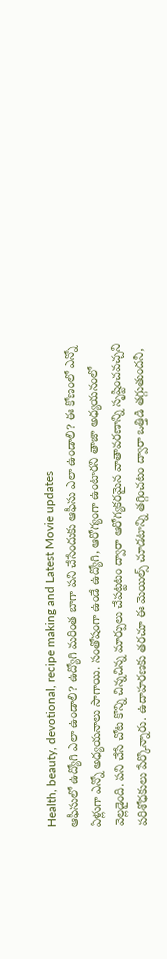Health, beauty, devotional, recipe making and Latest Movie updates
ఆఫీసులో ఉద్యోగి ఎలా ఉండాలి? ఉద్యోగి మరింత బాగా పని చేసేందుకు ఆఫీసు ఎలా ఉండాలి? ఈ కోణంలో ఎన్నో ఏళ్లుగా ఎన్నో అధ్యయనాలు సాగాయి. సంతోషంగా ఉండే ఉద్యోగి, ఆరోగ్యంగా ఉంటారని తాజా అధ్యయనంలో వెల్లడైంది. పని చేసే చోట కొన్ని చిన్నచిన్న మార్పులు చేపట్టటం ద్వారా ఆరోగ్యకరమైన వాతావరణాన్ని సృష్టించవచ్చని పరిశోధకులు పేర్కొన్నారు. ఉదాహరణకు తరచూ ఈ మెయిల్స్‌ చూడటాన్ని తగ్గించటం ద్వారా ఒత్తిడి తగ్గుతుందనీ,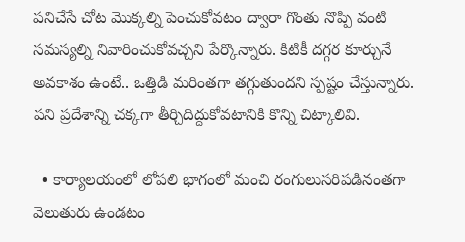పనిచేసే చోట మొక్కల్ని పెంచుకోవటం ద్వారా గొంతు నొప్పి వంటి సమస్యల్ని నివారించుకోవచ్చని పేర్కొన్నారు. కిటికీ దగ్గర కూర్చునే అవకాశం ఉంటే.. ఒత్తిడి మరింతగా తగ్గుతుందని స్పష్టం చేస్తున్నారు. పని ప్రదేశాన్ని చక్కగా తీర్చిదిద్దుకోవటానికి కొన్ని చిట్కాలివి.

  • కార్యాలయంలో లోపలి భాగంలో మంచి రంగులుసరిపడినంతగా వెలుతురు ఉండటం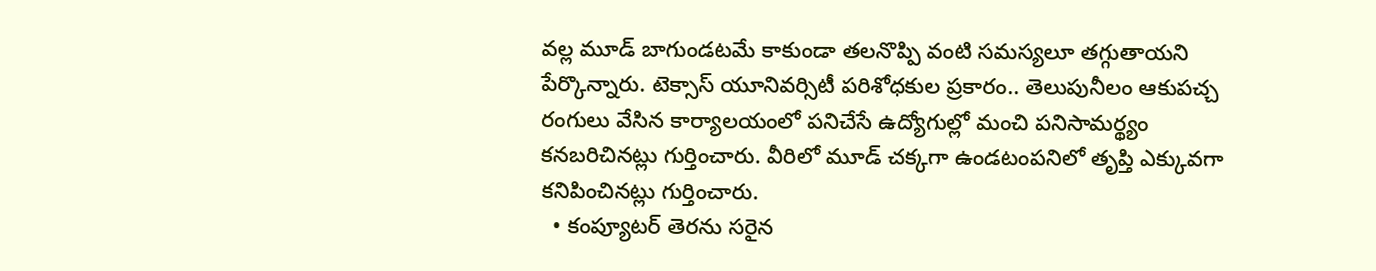వల్ల మూడ్‌ బాగుండటమే కాకుండా తలనొప్పి వంటి సమస్యలూ తగ్గుతాయని పేర్కొన్నారు. టెక్సాస్‌ యూనివర్సిటీ పరిశోధకుల ప్రకారం.. తెలుపునీలం ఆకుపచ్చ రంగులు వేసిన కార్యాలయంలో పనిచేసే ఉద్యోగుల్లో మంచి పనిసామర్థ్యం కనబరిచినట్లు గుర్తించారు. వీరిలో మూడ్‌ చక్కగా ఉండటంపనిలో తృప్తి ఎక్కువగా కనిపించినట్లు గుర్తించారు.
  • కంప్యూటర్‌ తెరను సరైన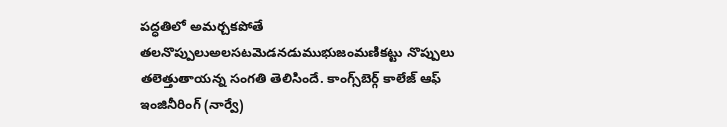పద్ధతిలో అమర్చకపోతే తలనొప్పులుఅలసటమెడనడుముభుజంమణికట్టు నొప్పులు తలెత్తుతాయన్న సంగతి తెలిసిందే. కాంగ్స్‌బెర్గ్‌ కాలేజ్‌ ఆఫ్‌ ఇంజినీరింగ్‌ (నార్వే)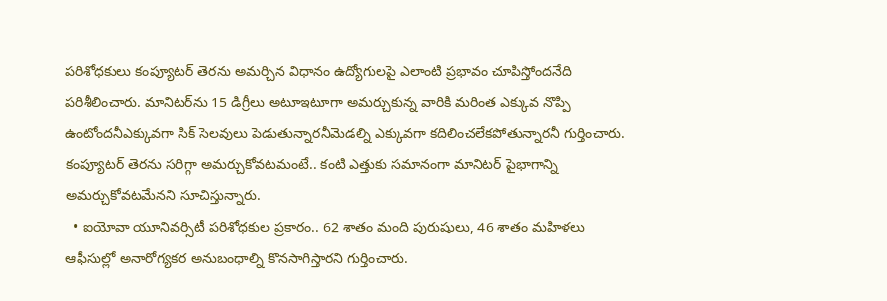పరిశోధకులు కంప్యూటర్‌ తెరను అమర్చిన విధానం ఉద్యోగులపై ఎలాంటి ప్రభావం చూపిస్తోందనేది పరిశీలించారు. మానిటర్‌ను 15 డిగ్రీలు అటూఇటూగా అమర్చుకున్న వారికి మరింత ఎక్కువ నొప్పి ఉంటోందనీఎక్కువగా సిక్‌ సెలవులు పెడుతున్నారనీమెడల్ని ఎక్కువగా కదిలించలేకపోతున్నారనీ గుర్తించారు. కంప్యూటర్‌ తెరను సరిగ్గా అమర్చుకోవటమంటే.. కంటి ఎత్తుకు సమానంగా మానిటర్‌ పైభాగాన్ని అమర్చుకోవటమేనని సూచిస్తున్నారు.
  • ఐయోవా యూనివర్సిటీ పరిశోధకుల ప్రకారం.. 62 శాతం మంది పురుషులు, 46 శాతం మహిళలు ఆఫీసుల్లో అనారోగ్యకర అనుబంధాల్ని కొనసాగిస్తారని గుర్తించారు.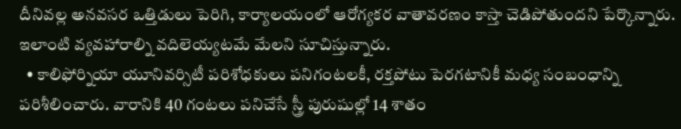దీనివల్ల అనవసర ఒత్తిడులు పెరిగి, కార్యాలయంలో ఆరోగ్యకర వాతావరణం కాస్తా చెడిపోతుందని పేర్కొన్నారు. ఇలాంటి వ్యవహారాల్ని వదిలెయ్యటమే మేలని సూచిస్తున్నారు.
  • కాలిఫోర్నియా యూనివర్సిటీ పరిశోధకులు పనిగంటలకీ, రక్తపోటు పెరగటానికీ మధ్య సంబంధాన్ని పరిశీలించారు. వారానికి 40 గంటలు పనిచేసే స్త్రీ పురుషుల్లో 14 శాతం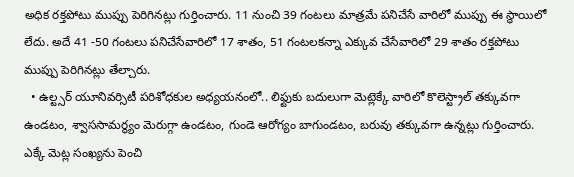అధిక రక్తపోటు ముప్పు పెరిగినట్లు గుర్తించారు. 11 నుంచి 39 గంటలు మాత్రమే పనిచేసే వారిలో ముప్పు ఈ స్థాయిలో లేదు. అదే 41 -50 గంటలు పనిచేసేవారిలో 17 శాతం, 51 గంటలకన్నా ఎక్కువ చేసేవారిలో 29 శాతం రక్తపోటు ముప్పు పెరిగినట్లు తేల్చారు.
  • ఉల్ట్సర్‌ యూనివర్సిటీ పరిశోధకుల అధ్యయనంలో.. లిఫ్టుకు బదులుగా మెట్లెక్కే వారిలో కొలెస్ట్రాల్‌ తక్కువగా ఉండటం, శ్వాససామర్థ్యం మెరుగ్గా ఉండటం, గుండె ఆరోగ్యం బాగుండటం, బరువు తక్కువగా ఉన్నట్లు గుర్తించారు. ఎక్కే మెట్ల సంఖ్యను పెంచి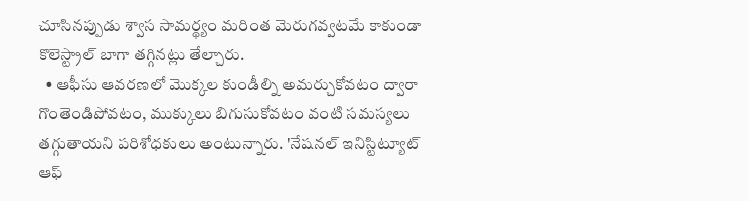చూసినప్పుడు శ్వాస సామర్థ్యం మరింత మెరుగవ్వటమే కాకుండా కొలెస్ట్రాల్‌ బాగా తగ్గినట్లు తేల్చారు.
  • ఆఫీసు ఆవరణలో మొక్కల కుండీల్ని అమర్చుకోవటం ద్వారా గొంతెండిపోవటం, ముక్కులు బిగుసుకోవటం వంటి సమస్యలు తగ్గుతాయని పరిశోధకులు అంటున్నారు. 'నేషనల్‌ ఇనిస్టిట్యూట్‌ ఆఫ్‌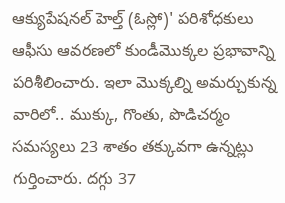ఆక్యుపేషనల్‌ హెల్త్‌ (ఓస్లో)' పరిశోధకులు ఆఫీసు ఆవరణలో కుండీమొక్కల ప్రభావాన్ని పరిశీలించారు. ఇలా మొక్కల్ని అమర్చుకున్న వారిలో.. ముక్కు, గొంతు, పొడిచర్మం సమస్యలు 23 శాతం తక్కువగా ఉన్నట్లు గుర్తించారు. దగ్గు 37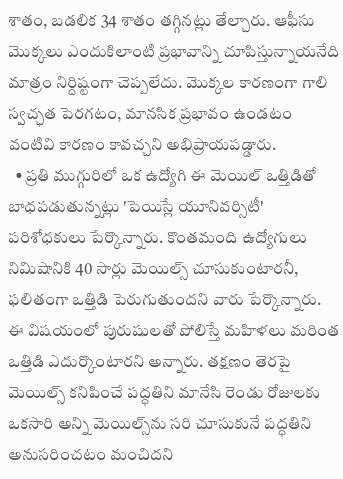శాతం, బడలిక 34 శాతం తగ్గినట్లు తేల్చారు. ఆఫీసు మొక్కలు ఎందుకిలాంటి ప్రభావాన్ని చూపిస్తున్నాయనేది మాత్రం నిర్దిష్టంగా చెప్పలేదు. మొక్కల కారణంగా గాలి స్వచ్ఛత పెరగటం, మానసిక ప్రభావం ఉండటం వంటివి కారణం కావచ్చని అభిప్రాయపడ్డారు.
  • ప్రతి ముగ్గురిలో ఒక ఉద్యోగి ఈ మెయిల్‌ ఒత్తిడితో బాధపడుతున్నట్లు 'పెయిస్లే యూనివర్సిటీ' పరిశోధకులు పేర్కొన్నారు. కొంతమంది ఉద్యోగులు నిమిషానికి 40 సార్లు మెయిల్స్‌ చూసుకుంటారనీ, ఫలితంగా ఒత్తిడి పెరుగుతుందని వారు పేర్కొన్నారు. ఈ విషయంలో పురుషులతో పోలిస్తే మహిళలు మరింత ఒత్తిడి ఎదుర్కొంటారని అన్నారు. తక్షణం తెరపై మెయిల్స్‌ కనిపించే పద్ధతిని మానేసి రెండు రోజులకు ఒకసారి అన్ని మెయిల్స్‌ను సరి చూసుకునే పద్ధతిని అనుసరించటం మంచిదని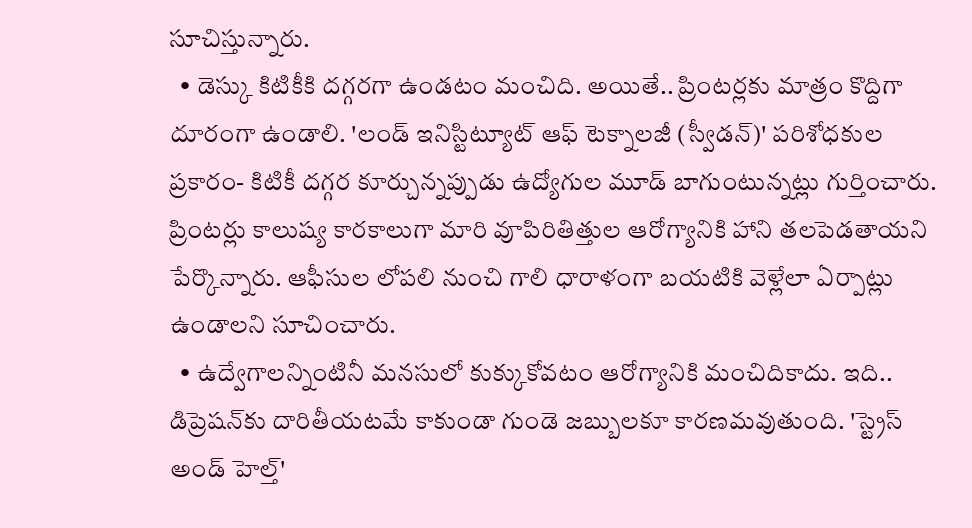సూచిస్తున్నారు.
  • డెస్కు కిటికీకి దగ్గరగా ఉండటం మంచిది. అయితే.. ప్రింటర్లకు మాత్రం కొద్దిగా దూరంగా ఉండాలి. 'లండ్‌ ఇనిస్టిట్యూట్‌ ఆఫ్‌ టెక్నాలజీ (స్వీడన్‌)' పరిశోధకుల ప్రకారం- కిటికీ దగ్గర కూర్చున్నప్పుడు ఉద్యోగుల మూడ్‌ బాగుంటున్నట్లు గుర్తించారు. ప్రింటర్లు కాలుష్య కారకాలుగా మారి వూపిరితిత్తుల ఆరోగ్యానికి హాని తలపెడతాయని పేర్కొన్నారు. ఆఫీసుల లోపలి నుంచి గాలి ధారాళంగా బయటికి వెళ్లేలా ఏర్పాట్లు ఉండాలని సూచించారు.
  • ఉద్వేగాలన్నింటినీ మనసులో కుక్కుకోవటం ఆరోగ్యానికి మంచిదికాదు. ఇది.. డిప్రెషన్‌కు దారితీయటమే కాకుండా గుండె జబ్బులకూ కారణమవుతుంది. 'స్ట్రెస్‌ అండ్‌ హెల్త్‌'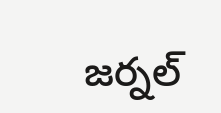జర్నల్‌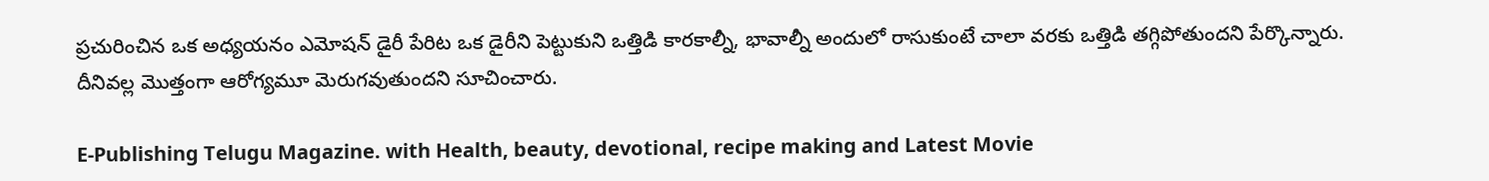ప్రచురించిన ఒక అధ్యయనం ఎమోషన్‌ డైరీ పేరిట ఒక డైరీని పెట్టుకుని ఒత్తిడి కారకాల్నీ, భావాల్నీ అందులో రాసుకుంటే చాలా వరకు ఒత్తిడి తగ్గిపోతుందని పేర్కొన్నారు. దీనివల్ల మొత్తంగా ఆరోగ్యమూ మెరుగవుతుందని సూచించారు.

E-Publishing Telugu Magazine. with Health, beauty, devotional, recipe making and Latest Movie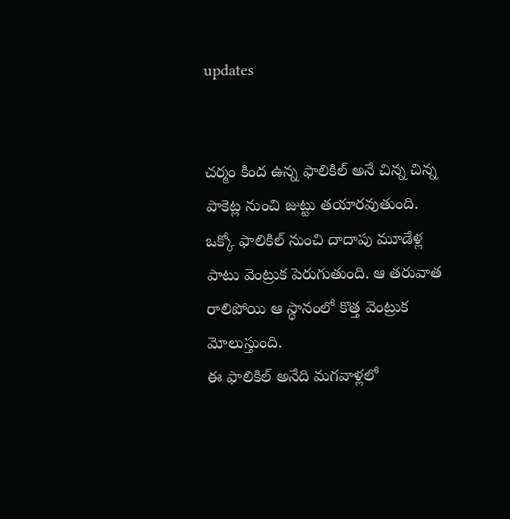updates


చర్మం కింద ఉన్న ఫాలికిల్ అనే చిన్న చిన్న పాకెట్ల నుంచి జుట్టు తయారవుతుంది. ఒక్కో ఫాలికిల్ నుంచి దాదాపు మూడేళ్ల పాటు వెంట్రుక పెరుగుతుంది. ఆ తరువాత రాలిపోయి ఆ స్ధానంలో కొత్త వెంట్రుక మోలుస్తుంది.
ఈ ఫాలికిల్ అనేది మగవాళ్లలో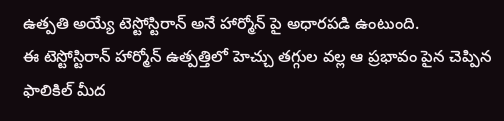ఉత్పతి అయ్యే టెస్టోస్టిరాన్ అనే హార్మోన్ పై అధారపడి ఉంటుంది.
ఈ టెస్టోస్టిరాన్ హార్మోన్ ఉత్పత్తిలో హెచ్చు తగ్గుల వల్ల ఆ ప్రభావం పైన చెప్పిన ఫాలికిల్ మీద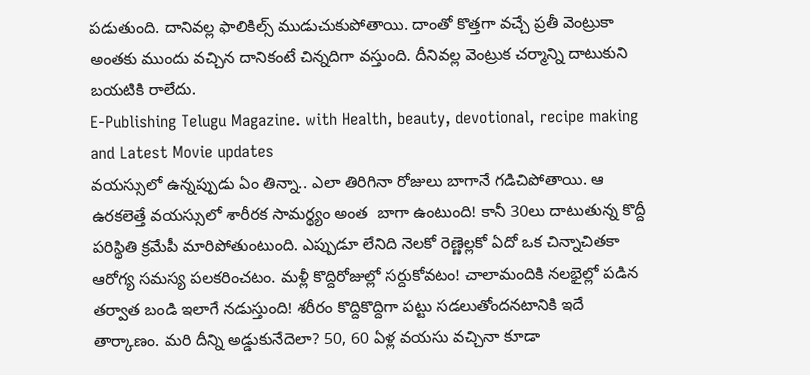పడుతుంది. దానివల్ల ఫాలికిల్స్ ముడుచుకుపోతాయి. దాంతో కొత్తగా వచ్చే ప్రతీ వెంట్రుకా అంతకు ముందు వచ్చిన దానికంటే చిన్నదిగా వస్తుంది. దీనివల్ల వెంట్రుక చర్మాన్ని దాటుకుని బయటికి రాలేదు.
E-Publishing Telugu Magazine. with Health, beauty, devotional, recipe making and Latest Movie updates
వయస్సులో ఉన్నప్పుడు ఏం తిన్నా.. ఎలా తిరిగినా రోజులు బాగానే గడిచిపోతాయి. ఆ ఉరకలెత్తే వయస్సులో శారీరక సామర్థ్యం అంత  బాగా ఉంటుంది! కానీ 30లు దాటుతున్న కొద్దీ పరిస్థితి క్రమేపీ మారిపోతుంటుంది. ఎప్పుడూ లేనిది నెలకో రెణ్ణెల్లకో ఏదో ఒక చిన్నాచితకా ఆరోగ్య సమస్య పలకరించటం. మళ్లీ కొద్దిరోజుల్లో సర్దుకోవటం! చాలామందికి నలభైల్లో పడిన తర్వాత బండి ఇలాగే నడుస్తుంది! శరీరం కొద్దికొద్దిగా పట్టు సడలుతోందనటానికి ఇదే తార్కాణం. మరి దీన్ని అడ్డుకునేదెలా? 50, 60 ఏళ్ల వయసు వచ్చినా కూడా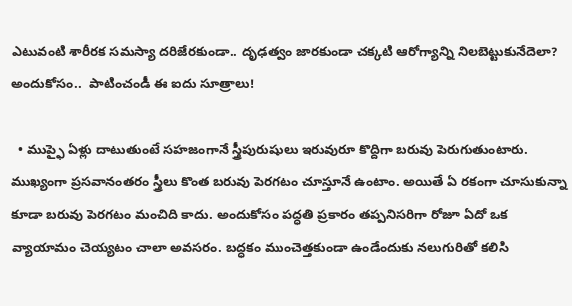ఎటువంటి శారీరక సమస్యా దరిజేరకుండా.. దృఢత్వం జారకుండా చక్కటి ఆరోగ్యాన్ని నిలబెట్టుకునేదెలా? అందుకోసం..  పాటించండీ ఈ ఐదు సూత్రాలు!

  • ముప్ఫై ఏళ్లు దాటుతుంటే సహజంగానే స్త్రీపురుషులు ఇరువురూ కొద్దిగా బరువు పెరుగుతుంటారు. ముఖ్యంగా ప్రసవానంతరం స్త్రీలు కొంత బరువు పెరగటం చూస్తూనే ఉంటాం. అయితే ఏ రకంగా చూసుకున్నా కూడా బరువు పెరగటం మంచిది కాదు. అందుకోసం పద్ధతి ప్రకారం తప్పనిసరిగా రోజూ ఏదో ఒక వ్యాయామం చెయ్యటం చాలా అవసరం. బద్ధకం ముంచెత్తకుండా ఉండేందుకు నలుగురితో కలిసి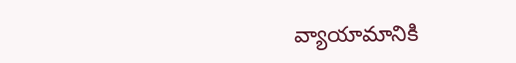వ్యాయామానికి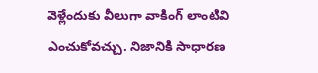వెళ్లేందుకు వీలుగా వాకింగ్‌ లాంటివి ఎంచుకోవచ్చు. నిజానికి సాధారణ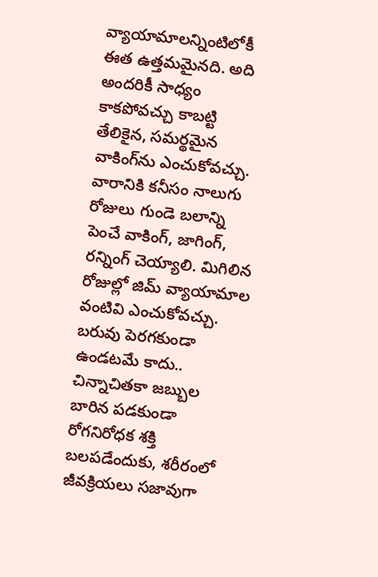వ్యాయామాలన్నింటిలోకీ ఈత ఉత్తమమైనది. అది అందరికీ సాధ్యం కాకపోవచ్చు కాబట్టి తేలికైన, సమర్థమైన వాకింగ్‌ను ఎంచుకోవచ్చు. వారానికి కనీసం నాలుగు రోజులు గుండె బలాన్ని పెంచే వాకింగ్‌, జాగింగ్‌, రన్నింగ్‌ చెయ్యాలి. మిగిలిన రోజుల్లో జిమ్‌ వ్యాయామాల వంటివి ఎంచుకోవచ్చు. బరువు పెరగకుండా ఉండటమే కాదు.. చిన్నాచితకా జబ్బుల బారిన పడకుండా రోగనిరోధక శక్తి బలపడేందుకు, శరీరంలో జీవక్రియలు సజావుగా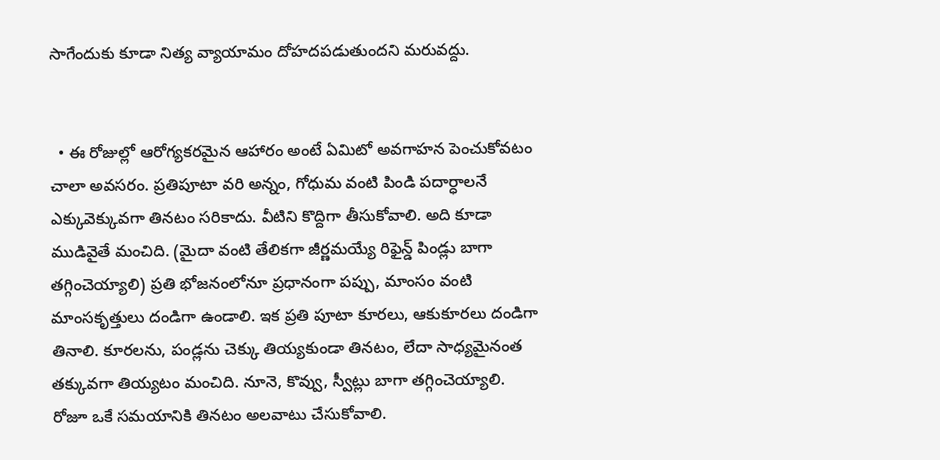సాగేందుకు కూడా నిత్య వ్యాయామం దోహదపడుతుందని మరువద్దు.


  • ఈ రోజుల్లో ఆరోగ్యకరమైన ఆహారం అంటే ఏమిటో అవగాహన పెంచుకోవటం చాలా అవసరం. ప్రతిపూటా వరి అన్నం, గోధుమ వంటి పిండి పదార్ధాలనే ఎక్కువెక్కువగా తినటం సరికాదు. వీటిని కొద్దిగా తీసుకోవాలి. అది కూడా ముడివైతే మంచిది. (మైదా వంటి తేలికగా జీర్ణమయ్యే రిఫైన్డ్‌ పిండ్లు బాగా తగ్గించెయ్యాలి) ప్రతి భోజనంలోనూ ప్రధానంగా పప్పు, మాంసం వంటి మాంసకృత్తులు దండిగా ఉండాలి. ఇక ప్రతి పూటా కూరలు, ఆకుకూరలు దండిగా తినాలి. కూరలను, పండ్లను చెక్కు తియ్యకుండా తినటం, లేదా సాధ్యమైనంత తక్కువగా తియ్యటం మంచిది. నూనె, కొవ్వు, స్వీట్లు బాగా తగ్గించెయ్యాలి. రోజూ ఒకే సమయానికి తినటం అలవాటు చేసుకోవాలి.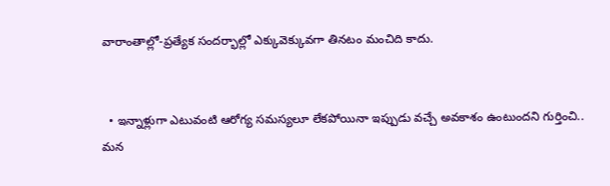వారాంతాల్లో-ప్రత్యేక సందర్భాల్లో ఎక్కువెక్కువగా తినటం మంచిది కాదు.


  • ఇన్నాళ్లుగా ఎటువంటి ఆరోగ్య సమస్యలూ లేకపోయినా ఇప్పుడు వచ్చే అవకాశం ఉంటుందని గుర్తించి.. మన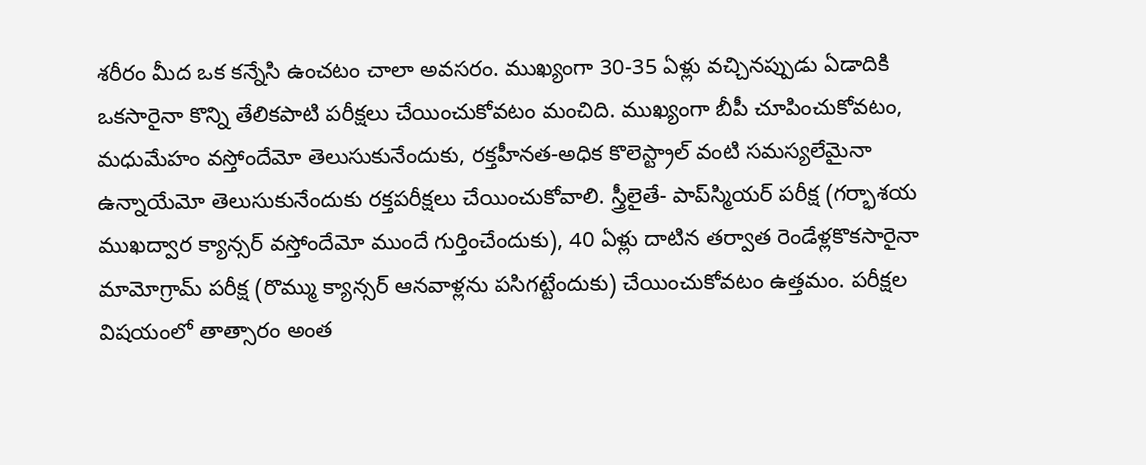శరీరం మీద ఒక కన్నేసి ఉంచటం చాలా అవసరం. ముఖ్యంగా 30-35 ఏళ్లు వచ్చినప్పుడు ఏడాదికి ఒకసారైనా కొన్ని తేలికపాటి పరీక్షలు చేయించుకోవటం మంచిది. ముఖ్యంగా బీపీ చూపించుకోవటం, మధుమేహం వస్తోందేమో తెలుసుకునేందుకు, రక్తహీనత-అధిక కొలెస్ట్రాల్‌ వంటి సమస్యలేమైనా ఉన్నాయేమో తెలుసుకునేందుకు రక్తపరీక్షలు చేయించుకోవాలి. స్త్రీలైతే- పాప్‌స్మియర్‌ పరీక్ష (గర్భాశయ ముఖద్వార క్యాన్సర్‌ వస్తోందేమో ముందే గుర్తించేందుకు), 40 ఏళ్లు దాటిన తర్వాత రెండేళ్లకొకసారైనా మామోగ్రామ్‌ పరీక్ష (రొమ్ము క్యాన్సర్‌ ఆనవాళ్లను పసిగట్టేందుకు) చేయించుకోవటం ఉత్తమం. పరీక్షల విషయంలో తాత్సారం అంత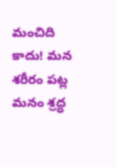మంచిది కాదు! మన శరీరం పట్ల మనం శ్రద్ధ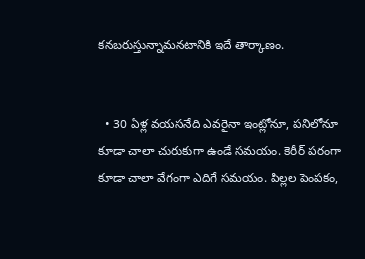కనబరుస్తున్నామనటానికి ఇదే తార్కాణం.


  • 30 ఏళ్ల వయసనేది ఎవరైనా ఇంట్లోనూ, పనిలోనూ కూడా చాలా చురుకుగా ఉండే సమయం. కెరీర్‌ పరంగా కూడా చాలా వేగంగా ఎదిగే సమయం. పిల్లల పెంపకం,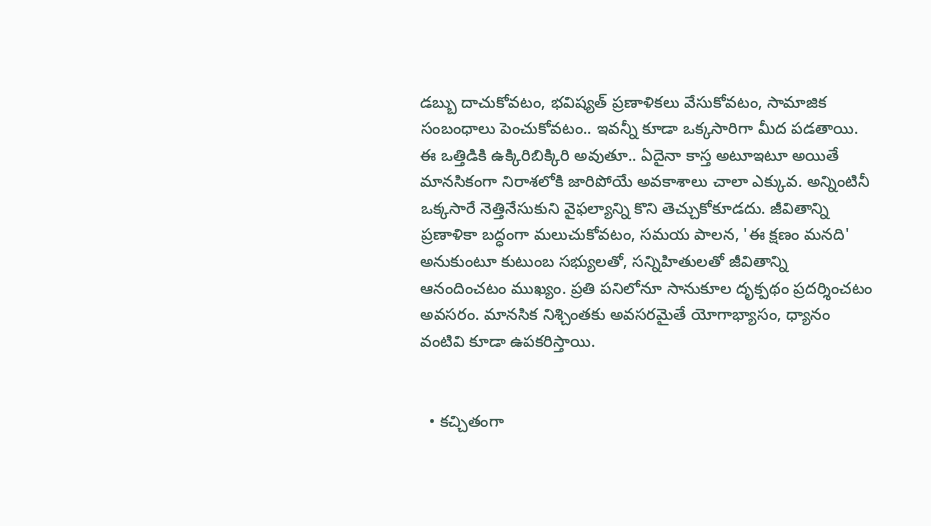డబ్బు దాచుకోవటం, భవిష్యత్‌ ప్రణాళికలు వేసుకోవటం, సామాజిక సంబంధాలు పెంచుకోవటం.. ఇవన్నీ కూడా ఒక్కసారిగా మీద పడతాయి. ఈ ఒత్తిడికి ఉక్కిరిబిక్కిరి అవుతూ.. ఏదైనా కాస్త అటూఇటూ అయితే మానసికంగా నిరాశలోకి జారిపోయే అవకాశాలు చాలా ఎక్కువ. అన్నింటినీ ఒక్కసారే నెత్తినేసుకుని వైఫల్యాన్ని కొని తెచ్చుకోకూడదు. జీవితాన్ని ప్రణాళికా బద్ధంగా మలుచుకోవటం, సమయ పాలన, 'ఈ క్షణం మనది' అనుకుంటూ కుటుంబ సభ్యులతో, సన్నిహితులతో జీవితాన్ని ఆనందించటం ముఖ్యం. ప్రతి పనిలోనూ సానుకూల దృక్పథం ప్రదర్శించటం అవసరం. మానసిక నిశ్చింతకు అవసరమైతే యోగాభ్యాసం, ధ్యానం వంటివి కూడా ఉపకరిస్తాయి.


  • కచ్చితంగా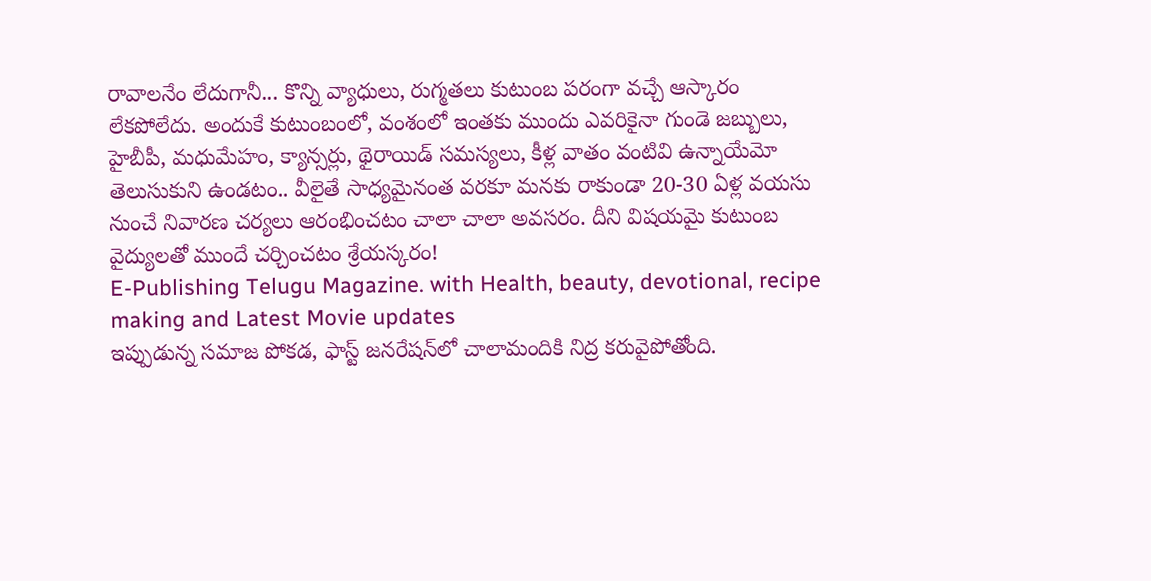రావాలనేం లేదుగానీ... కొన్ని వ్యాధులు, రుగ్మతలు కుటుంబ పరంగా వచ్చే ఆస్కారం లేకపోలేదు. అందుకే కుటుంబంలో, వంశంలో ఇంతకు ముందు ఎవరికైనా గుండె జబ్బులు, హైబీపీ, మధుమేహం, క్యాన్సర్లు, థైరాయిడ్‌ సమస్యలు, కీళ్ల వాతం వంటివి ఉన్నాయేమో తెలుసుకుని ఉండటం.. వీలైతే సాధ్యమైనంత వరకూ మనకు రాకుండా 20-30 ఏళ్ల వయసు నుంచే నివారణ చర్యలు ఆరంభించటం చాలా చాలా అవసరం. దీని విషయమై కుటుంబ వైద్యులతో ముందే చర్చించటం శ్రేయస్కరం!
E-Publishing Telugu Magazine. with Health, beauty, devotional, recipe making and Latest Movie updates
ఇప్పుడున్న సమాజ పోకడ, ఫాస్ట్ జనరేషన్‌లో చాలామందికి నిద్ర కరువైపోతోంది.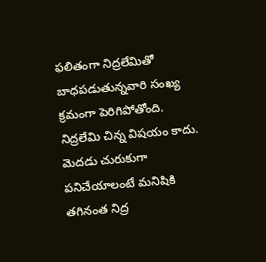ఫలితంగా నిద్రలేమితో బాధపడుతున్నవారి సంఖ్య క్రమంగా పెరిగిపోతోంది. నిద్రలేమి చిన్న విషయం కాదు. మెదడు చురుకుగా పనిచేయాలంటే మనిషికి తగినంత నిద్ర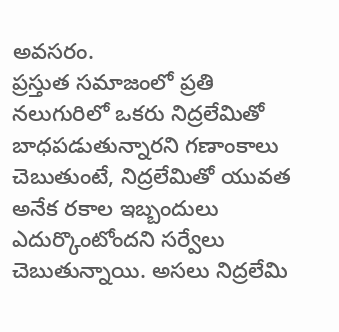అవసరం.
ప్రస్తుత సమాజంలో ప్రతి నలుగురిలో ఒకరు నిద్రలేమితో బాధపడుతున్నారని గణాంకాలు చెబుతుంటే, నిద్రలేమితో యువత అనేక రకాల ఇబ్బందులు ఎదుర్కొంటోందని సర్వేలు చెబుతున్నాయి. అసలు నిద్రలేమి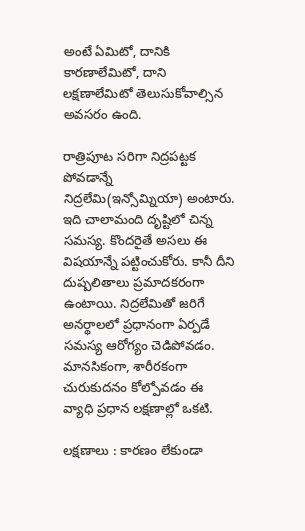అంటే ఏమిటో, దానికి కారణాలేమిటో, దాని లక్షణాలేమిటో తెలుసుకోవాల్సిన అవసరం ఉంది.

రాత్రిపూట సరిగా నిద్రపట్టక పోవడాన్నే నిద్రలేమి(ఇన్సోమ్నియా) అంటారు. ఇది చాలామంది దృష్టిలో చిన్న సమస్య. కొందరైతే అసలు ఈ విషయాన్నే పట్టించుకోరు. కానీ దీని దుష్పలితాలు ప్రమాదకరంగా ఉంటాయి. నిద్రలేమితో జరిగే అనర్థాలలో ప్రధానంగా ఏర్పడే సమస్య ఆరోగ్యం చెడిపోవడం. మానసికంగా, శారీరకంగా చురుకుదనం కోల్పోవడం ఈ వ్యాధి ప్రధాన లక్షణాల్లో ఒకటి.

లక్షణాలు : కారణం లేకుండా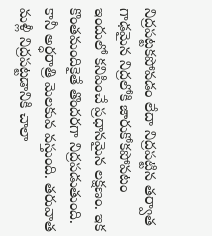నిద్రపట్టకపోవడం లేదా నిద్రపట్టిన తర్వాత గాఢమైన నిద్రలోకి జారుకోకపోవటం ఇందులో కనిపించే ప్రధానమైన లక్షణం. ఇక కొంతమందికైతే తొందరగా నిద్రపడుతుంది. కానీ అర్ధరాత్రి మెలకువ వస్తుంది. తరువాత మళ్లీ నిద్రపట్టడానికి చాలా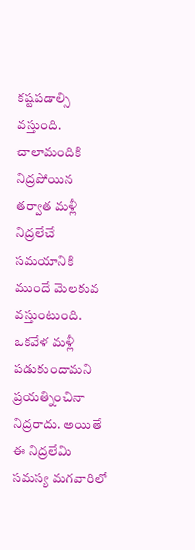కష్టపడాల్సి వస్తుంది. చాలామందికి నిద్రపోయిన తర్వాత మళ్లీ నిద్రలేచే సమయానికి ముందే మెలకువ వస్తుంటుంది. ఒకవేళ మళ్లీ పడుకుందామని ప్రయత్నించినా నిద్రరాదు. అయితే ఈ నిద్రలేమి సమస్య మగవారిలో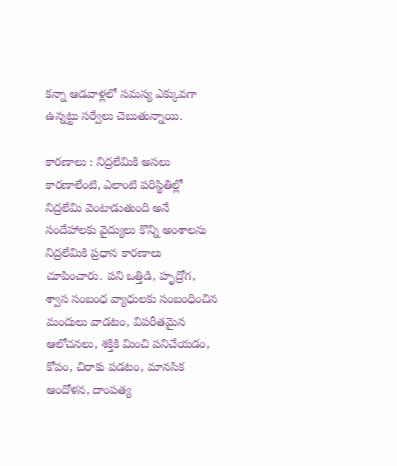కన్నా ఆడవాళ్లలో సమస్య ఎక్కువగా ఉన్నట్టు సర్వేలు చెబుతున్నాయి.

కారణాలు : నిద్రలేమికి అసలు కారణాలేంటి, ఎలాంటి పరిస్థితిల్లో నిద్రలేమి వెంటాడుతుంది అనే సందేహాలకు వైద్యులు కొన్ని అంశాలను నిద్రలేమికి ప్రధాన కారణాలు చూపించారు. పని ఒత్తిడి, హృద్రోగ, శ్వాస సంబంధ వ్యాధులకు సంబంధించిన మందులు వాడటం, విపరీతమైన ఆలోచనలు, శక్తికి మించి పనిచేయడం, కోపం, చిరాకు పడటం, మానసిక ఆందోళన, దాంపత్య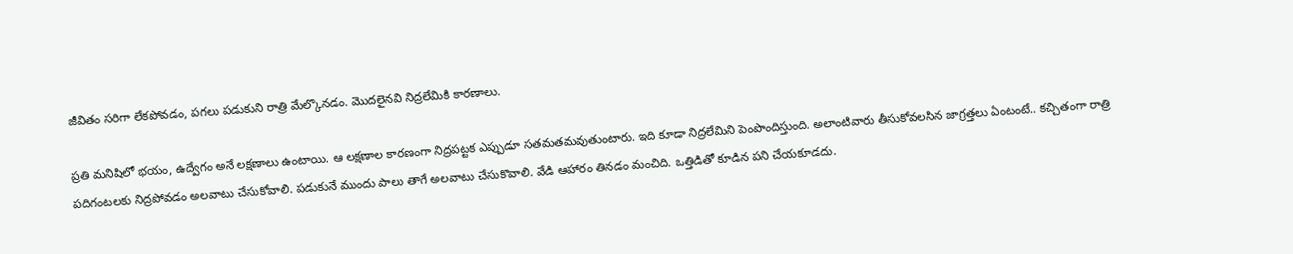జీవితం సరిగా లేకపోవడం, పగలు పడుకుని రాత్రి మేల్కొనడం. మొదలైనవి నిద్రలేమికి కారణాలు.

ప్రతి మనిషిలో భయం, ఉద్వేగం అనే లక్షణాలు ఉంటాయి. ఆ లక్షణాల కారణంగా నిద్రపట్టక ఎప్పుడూ సతమతమవుతుంటారు. ఇది కూడా నిద్రలేమిని పెంపొందిస్తుంది. అలాంటివారు తీసుకోవలసిన జాగ్రత్తలు ఏంటంటే.. కచ్చితంగా రాత్రి పదిగంటలకు నిద్రపోవడం అలవాటు చేసుకోవాలి. పడుకునే ముందు పాలు తాగే అలవాటు చేసుకొవాలి. వేడి ఆహారం తినడం మంచిది. ఒత్తిడితో కూడిన పని చేయకూడదు.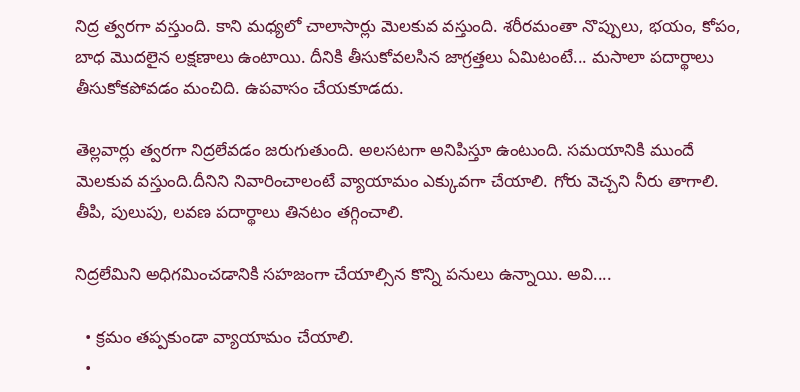నిద్ర త్వరగా వస్తుంది. కాని మధ్యలో చాలాసార్లు మెలకువ వస్తుంది. శరీరమంతా నొప్పులు, భయం, కోపం, బాధ మొదలైన లక్షణాలు ఉంటాయి. దీనికి తీసుకోవలసిన జాగ్రత్తలు ఏమిటంటే... మసాలా పదార్థాలు తీసుకోకపోవడం మంచిది. ఉపవాసం చేయకూడదు.

తెల్లవార్లు త్వరగా నిద్రలేవడం జరుగుతుంది. అలసటగా అనిపిస్తూ ఉంటుంది. సమయానికి ముందే మెలకువ వస్తుంది.దీనిని నివారించాలంటే వ్యాయామం ఎక్కువగా చేయాలి. గోరు వెచ్చని నీరు తాగాలి. తీపి, పులుపు, లవణ పదార్థాలు తినటం తగ్గించాలి.

నిద్రలేమిని అధిగమించడానికి సహజంగా చేయాల్సిన కొన్ని పనులు ఉన్నాయి. అవి....

  • క్రమం తప్పకుండా వ్యాయామం చేయాలి.
  •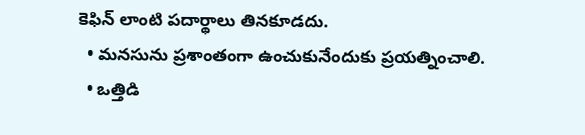కెఫిన్ లాంటి పదార్థాలు తినకూడదు.
  • మనసును ప్రశాంతంగా ఉంచుకునేందుకు ప్రయత్నించాలి.
  • ఒత్తిడి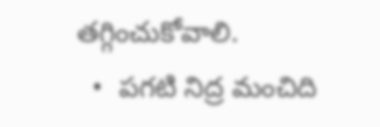తగ్గించుకోవాలి.
  •  పగటి నిద్ర మంచిది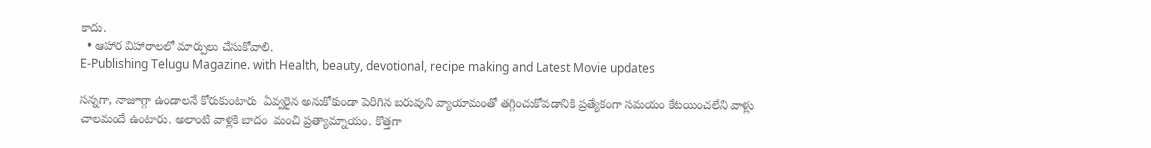కాదు.
  • ఆహార విహారాలలో మార్పులు చేసుకోవాలి.
E-Publishing Telugu Magazine. with Health, beauty, devotional, recipe making and Latest Movie updates

సన్నగా, నాజూగ్గా ఉండాలనే కోరుకుంటారు  ఏవ్వరైన అనుకోకుండా పెరిగిన బరువుని వ్యాయామంతో తగ్గించుకోవడానికి ప్రత్యేకంగా సమయం కేటయించలేని వాళ్లు చాలమందే ఉంటారు. అలాంటి వాళ్లకి బాదం  మంచి ప్రత్యామ్నాయం. కొత్తగా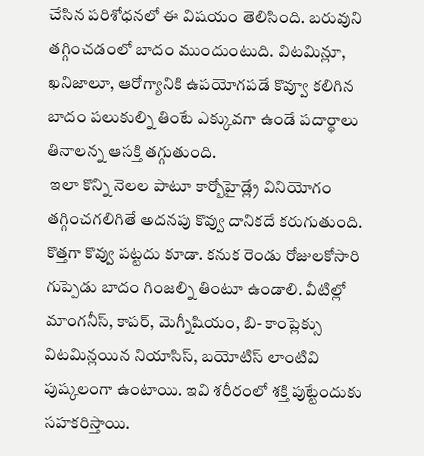చేసిన పరిశోధనలో ఈ విషయం తెలిసింది. బరువుని తగ్గించడంలో బాదం ముందుంటుది. విటమిన్లూ, ఖనిజాలూ, ఆరోగ్యానికి ఉపయోగపడే కొవ్వూ కలిగిన బాదం పలుకుల్ని తింటే ఎక్కువగా ఉండే పదార్థాలు తినాలన్న ఆసక్తి తగ్గుతుంది.
 ఇలా కొన్ని నెలల పాటూ కార్బోహైడ్ల్రే వినియోగం తగ్గించగలిగితే అదనపు కొవ్వు దానికదే కరుగుతుంది. కొత్తగా కొవ్వు పట్టదు కూడా. కనుక రెండు రోజులకోసారి గుప్పెడు బాదం గింజల్ని తింటూ ఉండాలి. వీటిల్లో మాంగనీస్, కాపర్, మెగ్నీషియం, బి- కాంప్లెక్సు విటమిన్లయిన నియాసిస్, బయోటిస్ లాంటివి పుష్కలంగా ఉంటాయి. ఇవి శరీరంలో శక్తి పుట్టేందుకు సహకరిస్తాయి.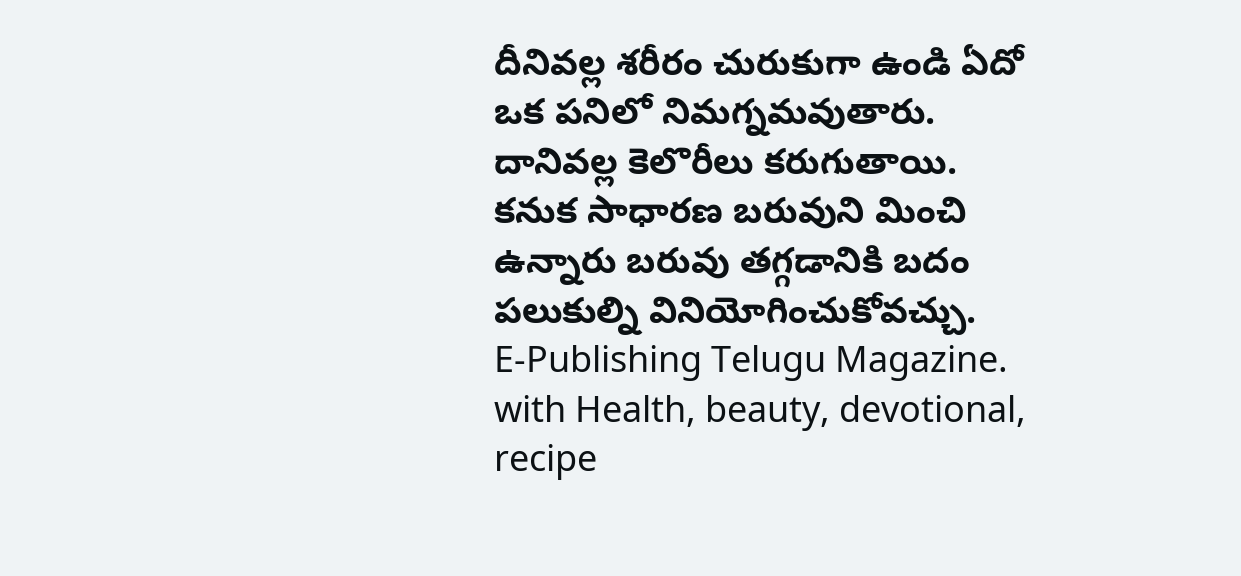దీనివల్ల శరీరం చురుకుగా ఉండి ఏదో ఒక పనిలో నిమగ్నమవుతారు. దానివల్ల కెలొరీలు కరుగుతాయి. కనుక సాధారణ బరువుని మించి ఉన్నారు బరువు తగ్గడానికి బదం పలుకుల్ని వినియోగించుకోవచ్చు.
E-Publishing Telugu Magazine. with Health, beauty, devotional, recipe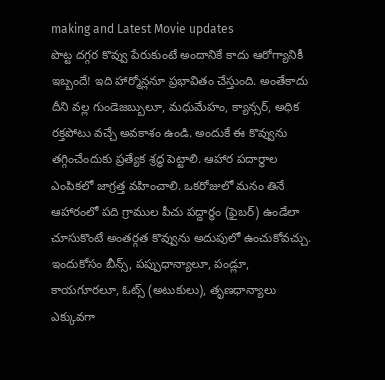making and Latest Movie updates
పొట్ట దగ్గర కొవ్వు పేరుకుంటే అందానికే కాదు ఆరోగ్యానికీ ఇబ్బందే! ఇది హార్మోన్లనూ ప్రభావితం చేస్తుంది. అంతేకాదు దీని వల్ల గుండెజబ్బులూ, మధుమేహం, క్యాన్సర్, అధిక రక్తపోటు వచ్చే అవకాశం ఉండి. అందుకే ఈ కొవ్వును తగ్గించేందుకు ప్రత్యేక శ్రద్ధ పెట్టాలి. ఆహార పదార్థాల ఎంపికలో జాగ్రత్త వహించాలి. ఒకరోజులో మనం తినే ఆహారంలో పది గ్రాముల పీచు పద్దార్ధం (ఫైబర్) ఉండేలా చూసుకొంటే అంతర్గత కొవ్వును అదుపులో ఉంచుకోవచ్చు. ఇందుకోసం బీన్స్, పప్పుధాన్యాలూ, పండ్లూ, కాయగూరలూ, ఓట్స్ (అటుకులు), తృణధాన్యాలు ఎక్కువగా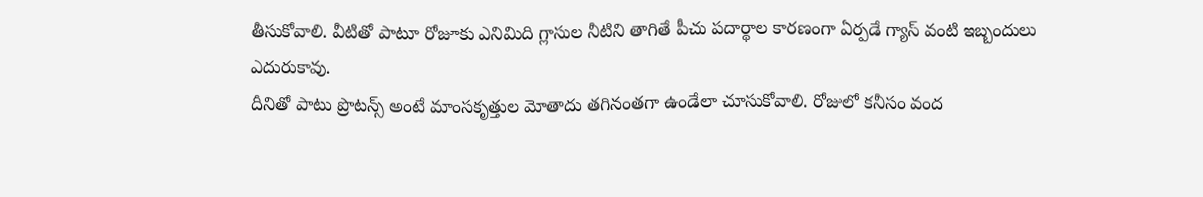తీసుకోవాలి. వీటితో పాటూ రోజూకు ఎనిమిది గ్లాసుల నీటిని తాగితే పీచు పదార్థాల కారణంగా ఏర్పడే గ్యాస్ వంటి ఇబ్బందులు ఎదురుకావు.
దీనితో పాటు ప్రొటన్స్ అంటే మాంసకృత్తుల మోతాదు తగినంతగా ఉండేలా చూసుకోవాలి. రోజులో కనీసం వంద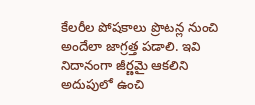కేలరీల పోషకాలు ప్రొటన్ల నుంచి అందేలా జాగ్రత్త పడాలి. ఇవి నిదానంగా జీర్ణమై ఆకలిని అదుపులో ఉంచి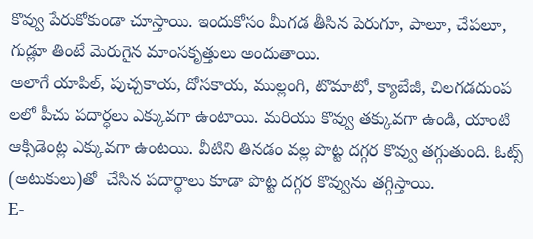కొవ్వు పేరుకోకుండా చూస్తాయి. ఇందుకోసం మీగడ తీసిన పెరుగూ, పాలూ, చేపలూ, గుడ్లూ తింటే మెరుగైన మాంసకృత్తులు అందుతాయి.
అలాగే యాపిల్, పుచ్చకాయ, దోసకాయ, ముల్లంగి, టొమాటో, క్యాబేజీ, చిలగడదుంప లలో పీచు పదార్ధలు ఎక్కువగా ఉంటాయి. మరియు కొవ్వు తక్కువగా ఉండి, యాంటి ఆక్సిడెంట్ల ఎక్కువగా ఉంటయి. వీటిని తినడం వల్ల పొట్ట దగ్గర కొవ్వు తగ్గుతుంది. ఓట్స్ (అటుకులు)తో  చేసిన పదార్థాలు కూడా పొట్ట దగ్గర కొవ్వును తగ్గిస్తాయి.
E-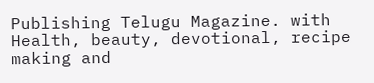Publishing Telugu Magazine. with Health, beauty, devotional, recipe making and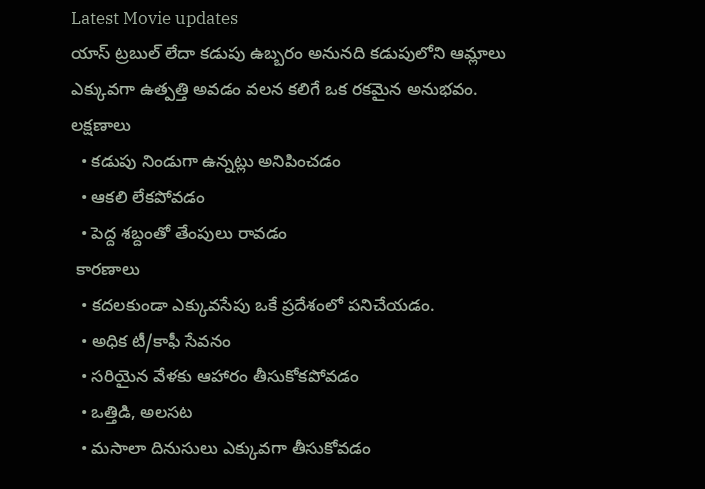Latest Movie updates
యాస్ ట్రబుల్ లేదా కడుపు ఉబ్బరం అనునది కడుపులోని ఆమ్లాలు ఎక్కువగా ఉత్పత్తి అవడం వలన కలిగే ఒక రకమైన అనుభవం. లక్షణాలు
  • కడుపు నిండుగా ఉన్నట్లు అనిపించడం
  • ఆకలి లేకపోవడం
  • పెద్ద శబ్దంతో తేంపులు రావడం
 కారణాలు
  • కదలకుండా ఎక్కువసేపు ఒకే ప్రదేశంలో పనిచేయడం.
  • అధిక టీ/కాఫీ సేవనం
  • సరియైన వేళకు ఆహారం తీసుకోకపోవడం
  • ఒత్తిడి, అలసట
  • మసాలా దినుసులు ఎక్కువగా తీసుకోవడం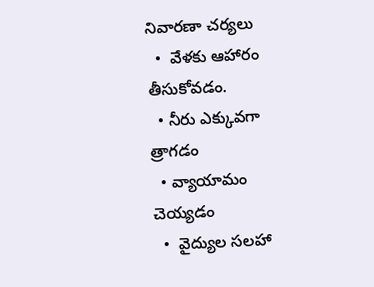నివారణా చర్యలు
  •  వేళకు ఆహారం తీసుకోవడం.
  • నీరు ఎక్కువగా త్రాగడం
  • వ్యాయామం చెయ్యడం
  •  వైద్యుల సలహా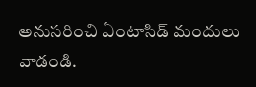అనుసరించి ఏంటాసిడ్ మందులు వాడండి.